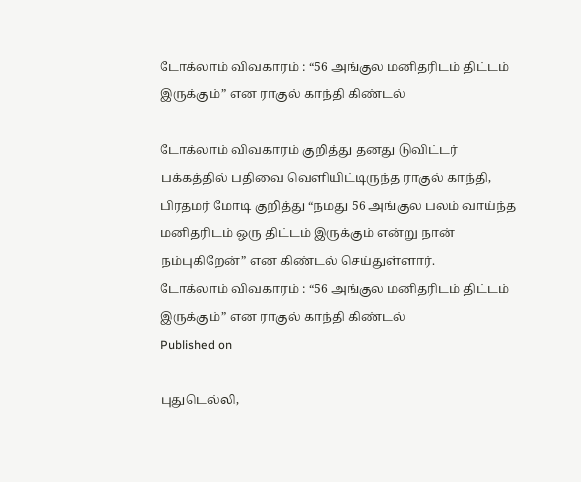டோக்லாம் விவகாரம் : “56 அங்குல மனிதரிடம் திட்டம் இருக்கும்” என ராகுல் காந்தி கிண்டல்

டோக்லாம் விவகாரம் குறித்து தனது டுவிட்டர் பக்கத்தில் பதிவை வெளியிட்டிருந்த ராகுல் காந்தி, பிரதமர் மோடி குறித்து “நமது 56 அங்குல பலம் வாய்ந்த மனிதரிடம் ஒரு திட்டம் இருக்கும் என்று நான் நம்புகிறேன்” என கிண்டல் செய்துள்ளார்.
டோக்லாம் விவகாரம் : “56 அங்குல மனிதரிடம் திட்டம் இருக்கும்” என ராகுல் காந்தி கிண்டல்
Published on

புதுடெல்லி,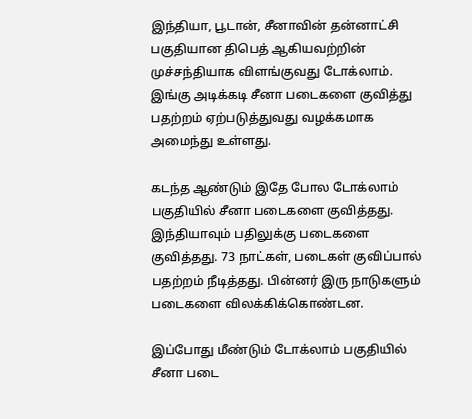இந்தியா, பூடான், சீனாவின் தன்னாட்சி பகுதியான திபெத் ஆகியவற்றின் முச்சந்தியாக விளங்குவது டோக்லாம். இங்கு அடிக்கடி சீனா படைகளை குவித்து பதற்றம் ஏற்படுத்துவது வழக்கமாக அமைந்து உள்ளது.

கடந்த ஆண்டும் இதே போல டோக்லாம் பகுதியில் சீனா படைகளை குவித்தது. இந்தியாவும் பதிலுக்கு படைகளை குவித்தது. 73 நாட்கள், படைகள் குவிப்பால் பதற்றம் நீடித்தது. பின்னர் இரு நாடுகளும் படைகளை விலக்கிக்கொண்டன.

இப்போது மீண்டும் டோக்லாம் பகுதியில் சீனா படை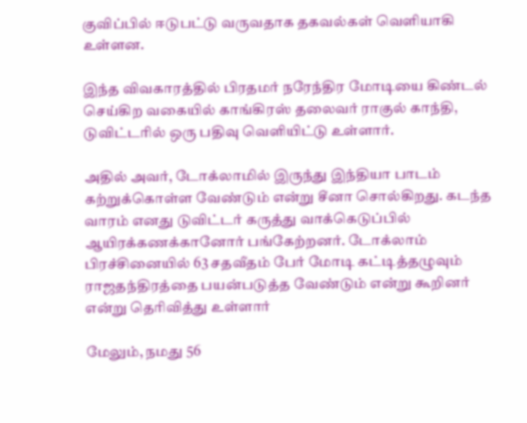குவிப்பில் ஈடுபட்டு வருவதாக தகவல்கள் வெளியாகி உள்ளன.

இந்த விவகாரத்தில் பிரதமர் நரேந்திர மோடியை கிண்டல் செய்கிற வகையில் காங்கிரஸ் தலைவர் ராகுல் காந்தி, டுவிட்டரில் ஒரு பதிவு வெளியிட்டு உள்ளார்.

அதில் அவர், டோக்லாமில் இருந்து இந்தியா பாடம் கற்றுக்கொள்ள வேண்டும் என்று சீனா சொல்கிறது. கடந்த வாரம் எனது டுவிட்டர் கருத்து வாக்கெடுப்பில் ஆயிரக்கணக்கானோர் பங்கேற்றனர். டோக்லாம் பிரச்சினையில் 63 சதவீதம் பேர் மோடி கட்டித்தழுவும் ராஜதந்திரத்தை பயன்படுத்த வேண்டும் என்று கூறினர் என்று தெரிவித்து உள்ளார்

மேலும், நமது 56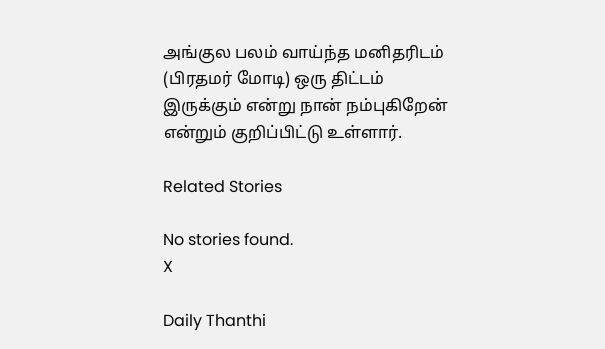அங்குல பலம் வாய்ந்த மனிதரிடம் (பிரதமர் மோடி) ஒரு திட்டம் இருக்கும் என்று நான் நம்புகிறேன் என்றும் குறிப்பிட்டு உள்ளார்.

Related Stories

No stories found.
X

Daily Thanthi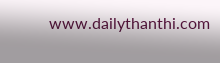www.dailythanthi.com